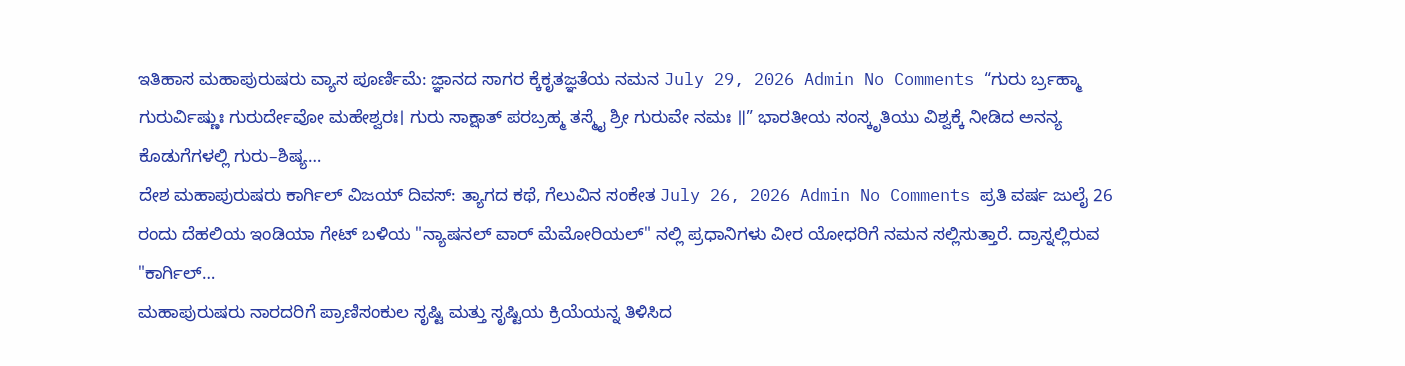ಇತಿಹಾಸ ಮಹಾಪುರುಷರು ವ್ಯಾಸ ಪೂರ್ಣಿಮೆ: ಜ್ಞಾನದ ಸಾಗರ ಕ್ಕೆಕೃತಜ್ಞತೆಯ ನಮನ July 29, 2026 Admin No Comments “ಗುರು ರ್ಬ್ರಹ್ಮಾ ಗುರುರ್ವಿಷ್ಣುಃ ಗುರುರ್ದೇವೋ ಮಹೇಶ್ವರಃ। ಗುರು ಸಾಕ್ಷಾತ್ ಪರಬ್ರಹ್ಮ ತಸ್ಮೈ ಶ್ರೀ ಗುರುವೇ ನಮಃ ॥” ಭಾರತೀಯ ಸಂಸ್ಕೃತಿಯು ವಿಶ್ವಕ್ಕೆ ನೀಡಿದ ಅನನ್ಯ ಕೊಡುಗೆಗಳಲ್ಲಿ ಗುರು–ಶಿಷ್ಯ…
ದೇಶ ಮಹಾಪುರುಷರು ಕಾರ್ಗಿಲ್ ವಿಜಯ್ ದಿವಸ್: ತ್ಯಾಗದ ಕಥೆ, ಗೆಲುವಿನ ಸಂಕೇತ July 26, 2026 Admin No Comments ಪ್ರತಿ ವರ್ಷ ಜುಲೈ 26 ರಂದು ದೆಹಲಿಯ ಇಂಡಿಯಾ ಗೇಟ್ ಬಳಿಯ "ನ್ಯಾಷನಲ್ ವಾರ್ ಮೆಮೋರಿಯಲ್" ನಲ್ಲಿ ಪ್ರಧಾನಿಗಳು ವೀರ ಯೋಧರಿಗೆ ನಮನ ಸಲ್ಲಿಸುತ್ತಾರೆ. ದ್ರಾಸ್ನಲ್ಲಿರುವ "ಕಾರ್ಗಿಲ್…
ಮಹಾಪುರುಷರು ನಾರದರಿಗೆ ಪ್ರಾಣಿಸಂಕುಲ ಸೃಷ್ಟಿ ಮತ್ತು ಸೃಷ್ಟಿಯ ಕ್ರಿಯೆಯನ್ನ ತಿಳಿಸಿದ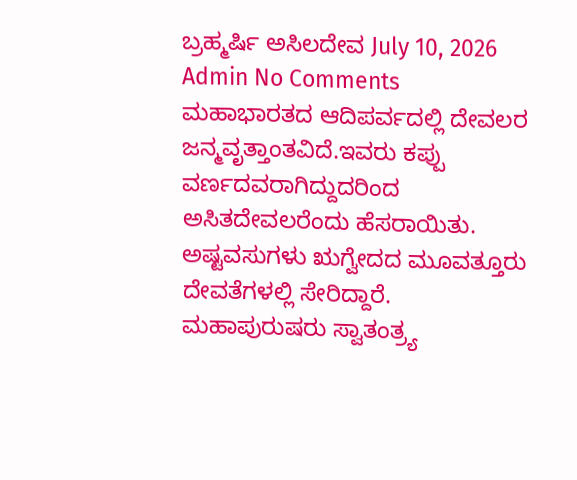ಬ್ರಹ್ಮರ್ಷಿ ಅಸಿಲದೇವ July 10, 2026 Admin No Comments ಮಹಾಭಾರತದ ಆದಿಪರ್ವದಲ್ಲಿ ದೇವಲರ ಜನ್ಮವೃತ್ತಾಂತವಿದೆ.ಇವರು ಕಪ್ಪು ವರ್ಣದವರಾಗಿದ್ದುದರಿಂದ ಅಸಿತದೇವಲರೆಂದು ಹೆಸರಾಯಿತು. ಅಷ್ಟವಸುಗಳು ಋಗ್ವೇದದ ಮೂವತ್ತೂರು ದೇವತೆಗಳಲ್ಲಿ ಸೇರಿದ್ದಾರೆ.
ಮಹಾಪುರುಷರು ಸ್ವಾತಂತ್ರ್ಯ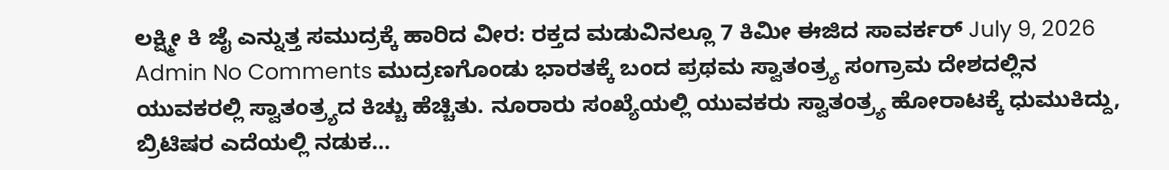ಲಕ್ಷ್ಮೀ ಕಿ ಜೈ ಎನ್ನುತ್ತ ಸಮುದ್ರಕ್ಕೆ ಹಾರಿದ ವೀರ: ರಕ್ತದ ಮಡುವಿನಲ್ಲೂ 7 ಕಿಮೀ ಈಜಿದ ಸಾವರ್ಕರ್ July 9, 2026 Admin No Comments ಮುದ್ರಣಗೊಂಡು ಭಾರತಕ್ಕೆ ಬಂದ ಪ್ರಥಮ ಸ್ವಾತಂತ್ರ್ಯ ಸಂಗ್ರಾಮ ದೇಶದಲ್ಲಿನ ಯುವಕರಲ್ಲಿ ಸ್ವಾತಂತ್ರ್ಯದ ಕಿಚ್ಚು ಹೆಚ್ಚಿತು. ನೂರಾರು ಸಂಖ್ಯೆಯಲ್ಲಿ ಯುವಕರು ಸ್ವಾತಂತ್ರ್ಯ ಹೋರಾಟಕ್ಕೆ ಧುಮುಕಿದ್ದು, ಬ್ರಿಟಿಷರ ಎದೆಯಲ್ಲಿ ನಡುಕ…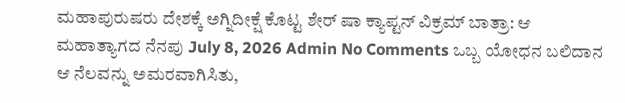ಮಹಾಪುರುಷರು ದೇಶಕ್ಕೆ ಅಗ್ನಿದೀಕ್ಷೆ ಕೊಟ್ಟ ಶೇರ್ ಷಾ ಕ್ಯಾಪ್ಟನ್ ವಿಕ್ರಮ್ ಬಾತ್ರಾ: ಆ ಮಹಾತ್ಯಾಗದ ನೆನಪು July 8, 2026 Admin No Comments ಒಬ್ಬ ಯೋಧನ ಬಲಿದಾನ ಆ ನೆಲವನ್ನು ಅಮರವಾಗಿಸಿತು,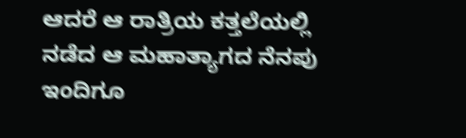ಆದರೆ ಆ ರಾತ್ರಿಯ ಕತ್ತಲೆಯಲ್ಲಿ ನಡೆದ ಆ ಮಹಾತ್ಯಾಗದ ನೆನಪು ಇಂದಿಗೂ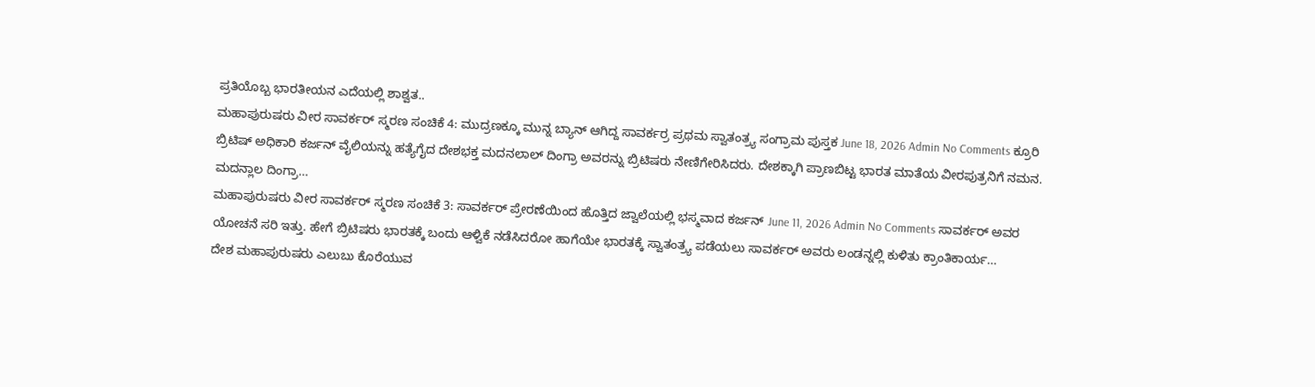ಪ್ರತಿಯೊಬ್ಬ ಭಾರತೀಯನ ಎದೆಯಲ್ಲಿ ಶಾಶ್ವತ..
ಮಹಾಪುರುಷರು ವೀರ ಸಾವರ್ಕರ್ ಸ್ಮರಣ ಸಂಚಿಕೆ 4: ಮುದ್ರಣಕ್ಕೂ ಮುನ್ನ ಬ್ಯಾನ್ ಆಗಿದ್ದ ಸಾವರ್ಕರ್ರ ಪ್ರಥಮ ಸ್ವಾತಂತ್ರ್ಯ ಸಂಗ್ರಾಮ ಪುಸ್ತಕ June 18, 2026 Admin No Comments ಕ್ರೂರಿ ಬ್ರಿಟಿಷ್ ಅಧಿಕಾರಿ ಕರ್ಜನ್ ವೈಲಿಯನ್ನು ಹತ್ಯೆಗೈದ ದೇಶಭಕ್ತ ಮದನಲಾಲ್ ದಿಂಗ್ರಾ ಅವರನ್ನು ಬ್ರಿಟಿಷರು ನೇಣಿಗೇರಿಸಿದರು. ದೇಶಕ್ಕಾಗಿ ಪ್ರಾಣಬಿಟ್ಟ ಭಾರತ ಮಾತೆಯ ವೀರಪುತ್ರನಿಗೆ ನಮನ. ಮದನ್ಲಾಲ ದಿಂಗ್ರಾ…
ಮಹಾಪುರುಷರು ವೀರ ಸಾವರ್ಕರ್ ಸ್ಮರಣ ಸಂಚಿಕೆ 3: ಸಾವರ್ಕರ್ ಪ್ರೇರಣೆಯಿಂದ ಹೊತ್ತಿದ ಜ್ವಾಲೆಯಲ್ಲಿ ಭಸ್ಮವಾದ ಕರ್ಜನ್ June 11, 2026 Admin No Comments ಸಾವರ್ಕರ್ ಅವರ ಯೋಚನೆ ಸರಿ ಇತ್ತು. ಹೇಗೆ ಬ್ರಿಟಿಷರು ಭಾರತಕ್ಕೆ ಬಂದು ಆಳ್ವಿಕೆ ನಡೆಸಿದರೋ ಹಾಗೆಯೇ ಭಾರತಕ್ಕೆ ಸ್ವಾತಂತ್ರ್ಯ ಪಡೆಯಲು ಸಾವರ್ಕರ್ ಅವರು ಲಂಡನ್ನಲ್ಲಿ ಕುಳಿತು ಕ್ರಾಂತಿಕಾರ್ಯ…
ದೇಶ ಮಹಾಪುರುಷರು ಎಲುಬು ಕೊರೆಯುವ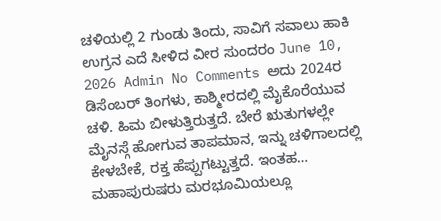ಚಳಿಯಲ್ಲಿ 2 ಗುಂಡು ತಿಂದು, ಸಾವಿಗೆ ಸವಾಲು ಹಾಕಿ ಉಗ್ರನ ಎದೆ ಸೀಳಿದ ವೀರ ಸುಂದರಂ June 10, 2026 Admin No Comments ಅದು 2024ರ ಡಿಸೆಂಬರ್ ತಿಂಗಳು, ಕಾಶ್ಮೀರದಲ್ಲಿ ಮೈಕೊರೆಯುವ ಚಳಿ. ಹಿಮ ಬೀಳುತ್ತಿರುತ್ತದೆ. ಬೇರೆ ಋತುಗಳಲ್ಲೇ ಮೈನಸ್ಗೆ ಹೋಗುವ ತಾಪಮಾನ, ಇನ್ನು ಚಳಿಗಾಲದಲ್ಲಿ ಕೇಳಬೇಕೆ, ರಕ್ತ ಹೆಪ್ಪುಗಟ್ಟುತ್ತದೆ. ಇಂತಹ…
ಮಹಾಪುರುಷರು ಮರಭೂಮಿಯಲ್ಲೂ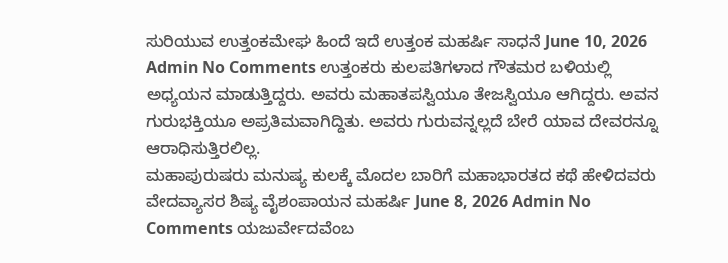ಸುರಿಯುವ ಉತ್ತಂಕಮೇಘ ಹಿಂದೆ ಇದೆ ಉತ್ತಂಕ ಮಹರ್ಷಿ ಸಾಧನೆ June 10, 2026 Admin No Comments ಉತ್ತಂಕರು ಕುಲಪತಿಗಳಾದ ಗೌತಮರ ಬಳಿಯಲ್ಲಿ ಅಧ್ಯಯನ ಮಾಡುತ್ತಿದ್ದರು. ಅವರು ಮಹಾತಪಸ್ವಿಯೂ ತೇಜಸ್ವಿಯೂ ಆಗಿದ್ದರು. ಅವನ ಗುರುಭಕ್ತಿಯೂ ಅಪ್ರತಿಮವಾಗಿದ್ದಿತು. ಅವರು ಗುರುವನ್ನಲ್ಲದೆ ಬೇರೆ ಯಾವ ದೇವರನ್ನೂ ಆರಾಧಿಸುತ್ತಿರಲಿಲ್ಲ.
ಮಹಾಪುರುಷರು ಮನುಷ್ಯ ಕುಲಕ್ಕೆ ಮೊದಲ ಬಾರಿಗೆ ಮಹಾಭಾರತದ ಕಥೆ ಹೇಳಿದವರು ವೇದವ್ಯಾಸರ ಶಿಷ್ಯ ವೈಶಂಪಾಯನ ಮಹರ್ಷಿ June 8, 2026 Admin No Comments ಯಜುರ್ವೇದವೆಂಬ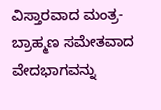ವಿಸ್ತಾರವಾದ ಮಂತ್ರ-ಬ್ರಾಹ್ಮಣ ಸಮೇತವಾದ ವೇದಭಾಗವನ್ನು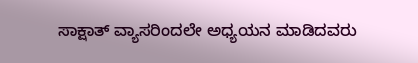ಸಾಕ್ಷಾತ್ ವ್ಯಾಸರಿಂದಲೇ ಅಧ್ಯಯನ ಮಾಡಿದವರು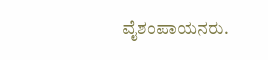ವೈಶಂಪಾಯನರು.